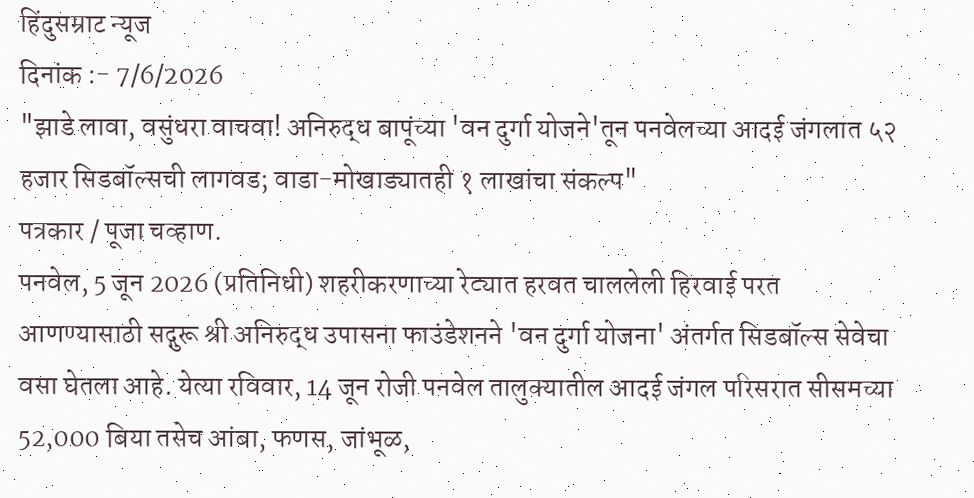हिंदुसम्राट न्यूज
दिनांक :- 7/6/2026
"झाडे लावा, वसुंधरा वाचवा! अनिरुद्ध बापूंच्या 'वन दुर्गा योजने'तून पनवेलच्या आदई जंगलात ५२ हजार सिडबॉल्सची लागवड; वाडा-मोखाड्यातही १ लाखांचा संकल्प"
पत्रकार / पूजा चव्हाण.
पनवेल, 5 जून 2026 (प्रतिनिधी) शहरीकरणाच्या रेट्यात हरवत चाललेली हिरवाई परत आणण्यासाठी सद्गुरू श्री अनिरुद्ध उपासना फाउंडेशनने 'वन दुर्गा योजना' अंतर्गत सिडबॉल्स सेवेचा वसा घेतला आहे. येत्या रविवार, 14 जून रोजी पनवेल तालुक्यातील आदई जंगल परिसरात सीसमच्या 52,000 बिया तसेच आंबा, फणस, जांभूळ,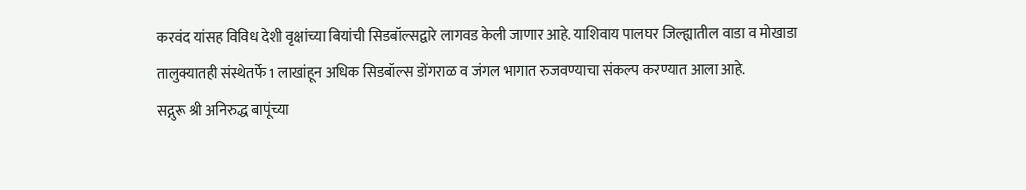करवंद यांसह विविध देशी वृक्षांच्या बियांची सिडबॉल्सद्वारे लागवड केली जाणार आहे. याशिवाय पालघर जिल्ह्यातील वाडा व मोखाडा तालुक्यातही संस्थेतर्फे 1 लाखांहून अधिक सिडबॉल्स डोंगराळ व जंगल भागात रुजवण्याचा संकल्प करण्यात आला आहे.
सद्गुरू श्री अनिरुद्ध बापूंच्या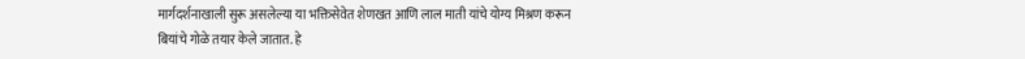मार्गदर्शनाखाली सुरू असलेल्या या भक्तिसेवेत शेणखत आणि लाल माती यांचे योग्य मिश्रण करून बियांचे गोळे तयार केले जातात. हे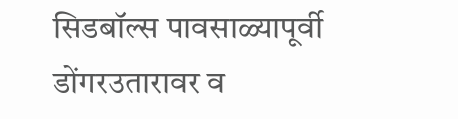सिडबॉल्स पावसाळ्यापूर्वी डोंगरउतारावर व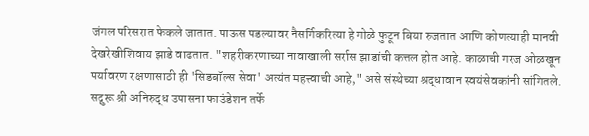जंगल परिसरात फेकले जातात. पाऊस पडल्यावर नैसर्गिकरित्या हे गोळे फुटून बिया रुजतात आणि कोणत्याही मानवी देखरेखीशिवाय झाडे वाढतात. "शहरीकरणाच्या नावाखाली सर्रास झाडांची कत्तल होत आहे. काळाची गरज ओळखून पर्यावरण रक्षणासाठी ही 'सिडबॉल्स सेवा' अत्यंत महत्त्वाची आहे," असे संस्थेच्या श्रद्धावान स्वयंसेवकांनी सांगितले.
सद्गुरू श्री अनिरुद्ध उपासना फाउंडेशन तर्फे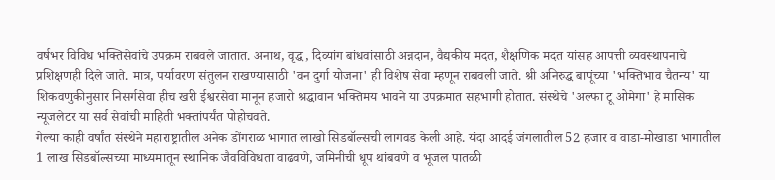वर्षभर विविध भक्तिसेवांचे उपक्रम राबवले जातात. अनाथ, वृद्ध, दिव्यांग बांधवांसाठी अन्नदान, वैद्यकीय मदत, शैक्षणिक मदत यांसह आपत्ती व्यवस्थापनाचे प्रशिक्षणही दिले जाते. मात्र, पर्यावरण संतुलन राखण्यासाठी 'वन दुर्गा योजना' ही विशेष सेवा म्हणून राबवली जाते. श्री अनिरुद्ध बापूंच्या 'भक्तिभाव चैतन्य' या शिकवणुकीनुसार निसर्गसेवा हीच खरी ईश्वरसेवा मानून हजारो श्रद्धावान भक्तिमय भावने या उपक्रमात सहभागी होतात. संस्थेचे 'अल्फा टू ओमेगा' हे मासिक न्यूजलेटर या सर्व सेवांची माहिती भक्तांपर्यंत पोहोचवते.
गेल्या काही वर्षांत संस्थेने महाराष्ट्रातील अनेक डोंगराळ भागात लाखो सिडबॉल्सची लागवड केली आहे. यंदा आदई जंगलातील 52 हजार व वाडा-मोखाडा भागातील 1 लाख सिडबॉल्सच्या माध्यमातून स्थानिक जैवविविधता वाढवणे, जमिनीची धूप थांबवणे व भूजल पातळी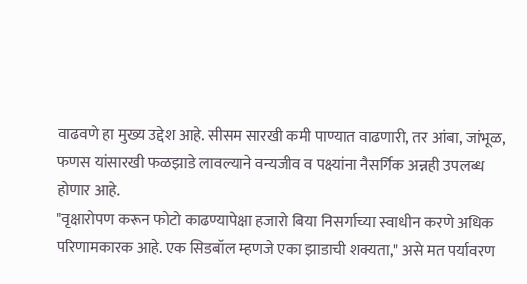वाढवणे हा मुख्य उद्देश आहे. सीसम सारखी कमी पाण्यात वाढणारी, तर आंबा, जांभूळ, फणस यांसारखी फळझाडे लावल्याने वन्यजीव व पक्ष्यांना नैसर्गिक अन्नही उपलब्ध होणार आहे.
"वृक्षारोपण करून फोटो काढण्यापेक्षा हजारो बिया निसर्गाच्या स्वाधीन करणे अधिक परिणामकारक आहे. एक सिडबॉल म्हणजे एका झाडाची शक्यता," असे मत पर्यावरण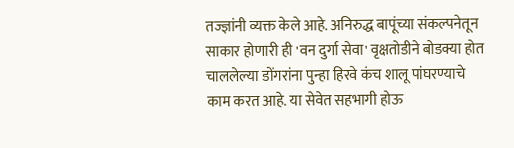तज्ज्ञांनी व्यक्त केले आहे. अनिरुद्ध बापूंच्या संकल्पनेतून साकार होणारी ही 'वन दुर्गा सेवा' वृक्षतोडीने बोडक्या होत चाललेल्या डोंगरांना पुन्हा हिरवे कंच शालू पांघरण्याचे काम करत आहे. या सेवेत सहभागी होऊ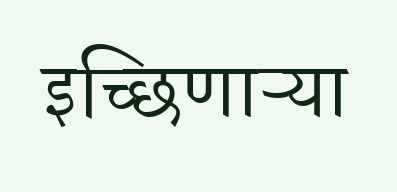इच्छिणाऱ्या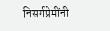निसर्गप्रेमींनी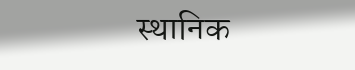स्थानिक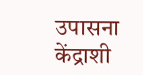उपासना केंद्राशी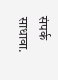संपर्क साधावा.